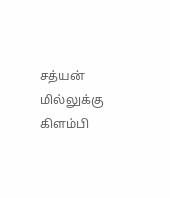சத்யன் மில்லுக்கு கிளம்பி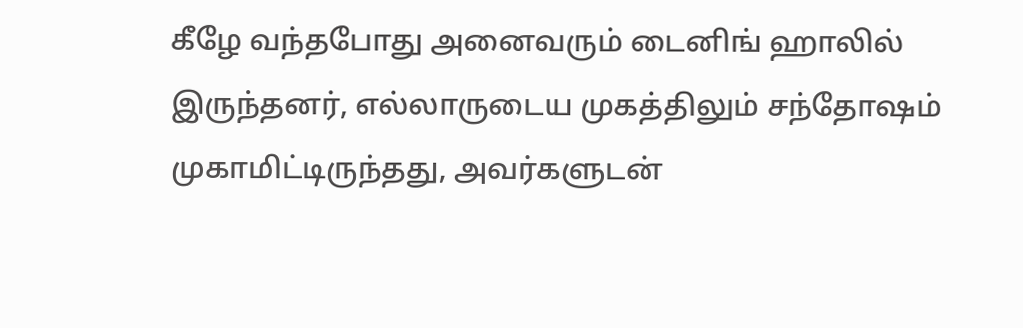கீழே வந்தபோது அனைவரும் டைனிங் ஹாலில் இருந்தனர், எல்லாருடைய முகத்திலும் சந்தோஷம் முகாமிட்டிருந்தது, அவர்களுடன்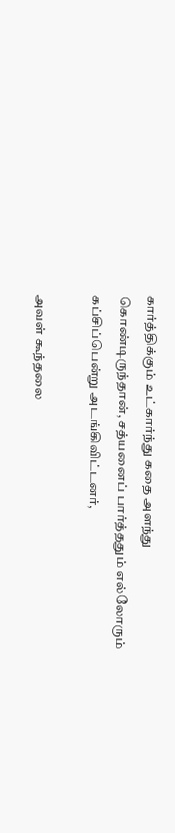கார்த்திக்கும் உட்கார்ந்து கதை அளந்து கொண்டிருந்தான், சத்யனைப் பார்த்ததும் எல்லோரும் கப்சிப்பென்று அடங்கிவிட்டனர்,

அவள் கூந்தலை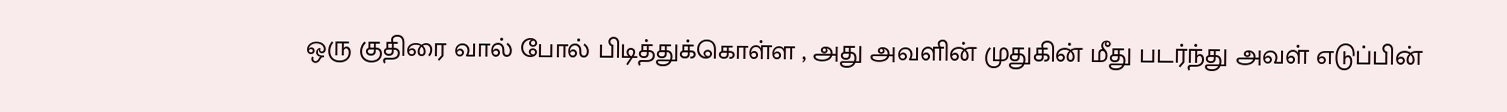ஒரு குதிரை வால் போல் பிடித்துக்கொள்ள , அது அவளின் முதுகின் மீது படர்ந்து அவள் எடுப்பின்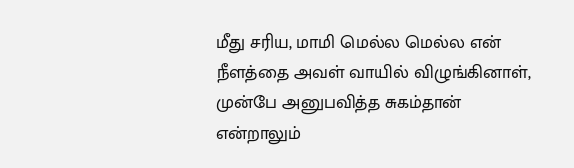மீது சரிய, மாமி மெல்ல மெல்ல என் நீளத்தை அவள் வாயில் விழுங்கினாள், முன்பே அனுபவித்த சுகம்தான் என்றாலும்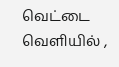வெட்டை வெளியில் ,